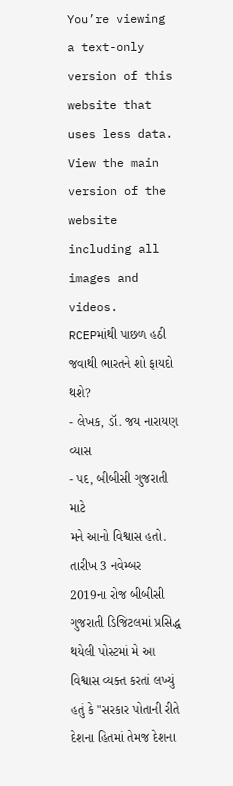You’re viewing a text-only version of this website that uses less data. View the main version of the website including all images and videos.
RCEPમાંથી પાછળ હઠી જવાથી ભારતને શો ફાયદો થશે?
- લેખક, ડૉ. જય નારાયણ વ્યાસ
- પદ, બીબીસી ગુજરાતી માટે
મને આનો વિશ્વાસ હતો. તારીખ 3 નવેમ્બર 2019ના રોજ બીબીસી ગુજરાતી ડિજિટલમાં પ્રસિદ્ધ થયેલી પોસ્ટમાં મે આ વિશ્વાસ વ્યક્ત કરતાં લખ્યું હતું કે "સરકાર પોતાની રીતે દેશના હિતમાં તેમજ દેશના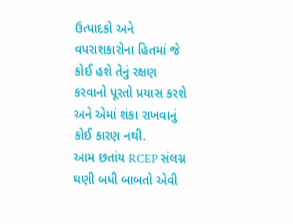ઉત્પાદકો અને વપરાશકારોના હિતમાં જે કોઈ હશે તેનું રક્ષણ કરવાનો પૂરતો પ્રયાસ કરશે અને એમાં શંકા રાખવાનું કોઈ કારણ નથી.
આમ છતાંય RCEP સંલગ્ન ઘણી બધી બાબતો એવી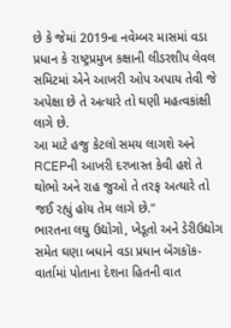છે કે જેમાં 2019ના નવેમ્બર માસમાં વડા પ્રધાન કે રાષ્ટ્રપ્રમુખ કક્ષાની લીડરશીપ લેવલ સમિટમાં એને આખરી ઓપ અપાય તેવી જે અપેક્ષા છે તે અત્યારે તો ઘણી મહત્વકાંક્ષી લાગે છે.
આ માટે હજુ કેટલો સમય લાગશે અને RCEPની આખરી દરખાસ્ત કેવી હશે તે થોભો અને રાહ જુઓ તે તરફ અત્યારે તો જઈ રહ્યું હોય તેમ લાગે છે."
ભારતના લઘુ ઉદ્યોગો, ખેડૂતો અને ડેરીઉદ્યોગ સમેત ઘણા બધાને વડા પ્રધાન બૅંગકૉક-વાર્તામાં પોતાના દેશના હિતની વાત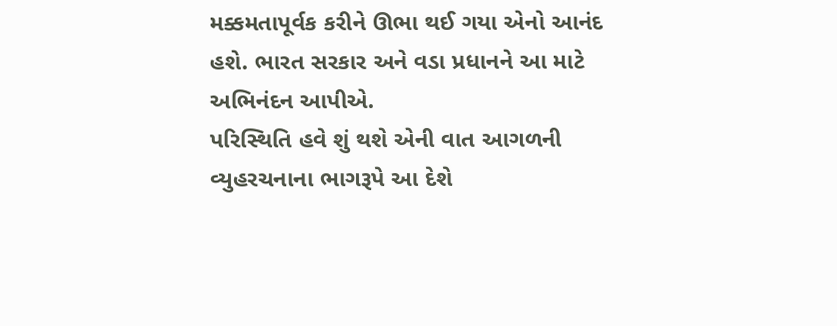મક્કમતાપૂર્વક કરીને ઊભા થઈ ગયા એનો આનંદ હશે. ભારત સરકાર અને વડા પ્રધાનને આ માટે અભિનંદન આપીએ.
પરિસ્થિતિ હવે શું થશે એની વાત આગળની વ્યુહરચનાના ભાગરૂપે આ દેશે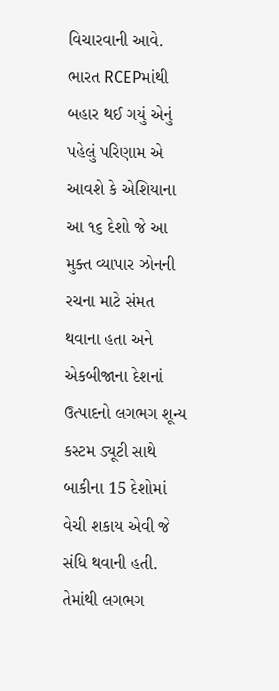વિચારવાની આવે.
ભારત RCEPમાંથી બહાર થઈ ગયું એનું પહેલું પરિણામ એ આવશે કે એશિયાના આ ૧૬ દેશો જે આ મુક્ત વ્યાપાર ઝોનની રચના માટે સંમત થવાના હતા અને એકબીજાના દેશનાં ઉત્પાદનો લગભગ શૂન્ય કસ્ટમ ડ્યૂટી સાથે બાકીના 15 દેશોમાં વેચી શકાય એવી જે સંધિ થવાની હતી.
તેમાંથી લગભગ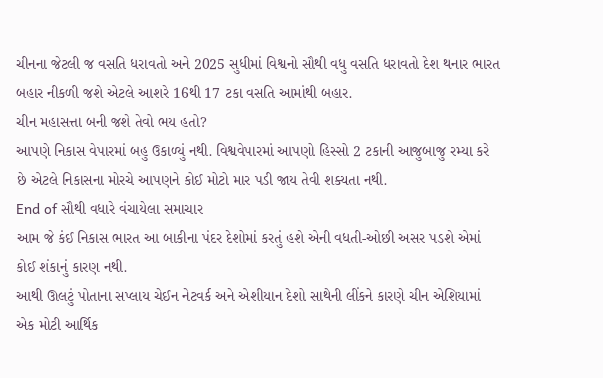ચીનના જેટલી જ વસતિ ધરાવતો અને 2025 સુધીમાં વિશ્વનો સૌથી વધુ વસતિ ધરાવતો દેશ થનાર ભારત બહાર નીકળી જશે એટલે આશરે 16થી 17 ટકા વસતિ આમાંથી બહાર.
ચીન મહાસત્તા બની જશે તેવો ભય હતો?
આપણે નિકાસ વેપારમાં બહુ ઉકાળ્યું નથી. વિશ્વવેપારમાં આપણો હિસ્સો 2 ટકાની આજુબાજુ રમ્યા કરે છે એટલે નિકાસના મોરચે આપણને કોઈ મોટો માર પડી જાય તેવી શક્યતા નથી.
End of સૌથી વધારે વંચાયેલા સમાચાર
આમ જે કંઈ નિકાસ ભારત આ બાકીના પંદર દેશોમાં કરતું હશે એની વધતી-ઓછી અસર પડશે એમાં કોઈ શંકાનું કારણ નથી.
આથી ઊલટું પોતાના સપ્લાય ચેઈન નેટવર્ક અને એશીયાન દેશો સાથેની લીંકને કારણે ચીન એશિયામાં એક મોટી આર્થિક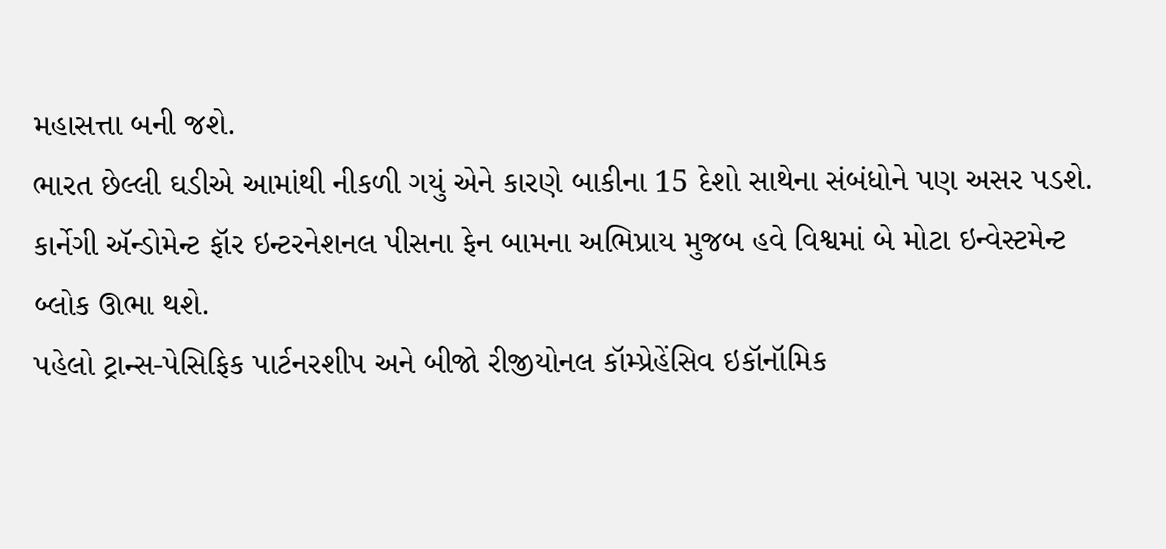મહાસત્તા બની જશે.
ભારત છેલ્લી ઘડીએ આમાંથી નીકળી ગયું એને કારણે બાકીના 15 દેશો સાથેના સંબંધોને પણ અસર પડશે.
કાર્નેગી ઍન્ડોમેન્ટ ફૉર ઇન્ટરનેશનલ પીસના ફેન બામના અભિપ્રાય મુજબ હવે વિશ્વમાં બે મોટા ઇન્વેસ્ટમેન્ટ બ્લોક ઊભા થશે.
પહેલો ટ્રાન્સ-પેસિફિક પાર્ટનરશીપ અને બીજો રીજીયોનલ કૉમ્પ્રેહેંસિવ ઇકૉનૉમિક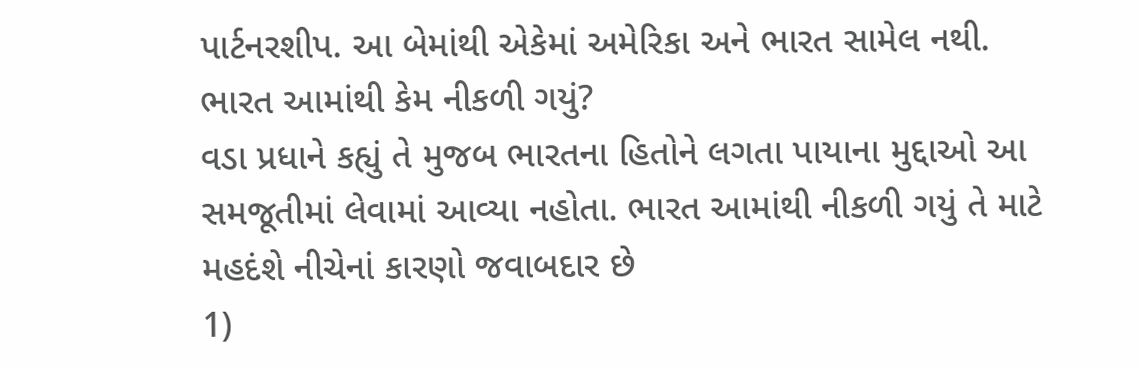પાર્ટનરશીપ. આ બેમાંથી એકેમાં અમેરિકા અને ભારત સામેલ નથી.
ભારત આમાંથી કેમ નીકળી ગયું?
વડા પ્રધાને કહ્યું તે મુજબ ભારતના હિતોને લગતા પાયાના મુદ્દાઓ આ સમજૂતીમાં લેવામાં આવ્યા નહોતા. ભારત આમાંથી નીકળી ગયું તે માટે મહદંશે નીચેનાં કારણો જવાબદાર છે
1)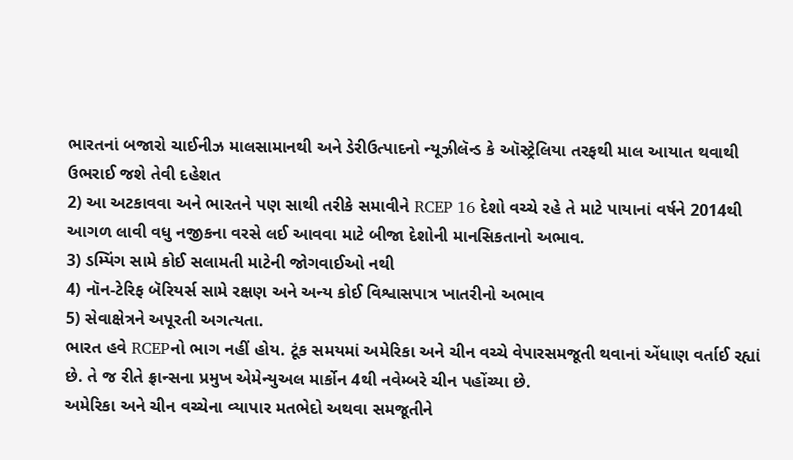ભારતનાં બજારો ચાઈનીઝ માલસામાનથી અને ડેરીઉત્પાદનો ન્યૂઝીલૅન્ડ કે ઑસ્ટ્રેલિયા તરફથી માલ આયાત થવાથી ઉભરાઈ જશે તેવી દહેશત
2) આ અટકાવવા અને ભારતને પણ સાથી તરીકે સમાવીને RCEP 16 દેશો વચ્ચે રહે તે માટે પાયાનાં વર્ષને 2014થી આગળ લાવી વધુ નજીકના વરસે લઈ આવવા માટે બીજા દેશોની માનસિકતાનો અભાવ.
3) ડમ્પિંગ સામે કોઈ સલામતી માટેની જોગવાઈઓ નથી
4) નૉન-ટેરિફ બૅરિયર્સ સામે રક્ષણ અને અન્ય કોઈ વિશ્વાસપાત્ર ખાતરીનો અભાવ
5) સેવાક્ષેત્રને અપૂરતી અગત્યતા.
ભારત હવે RCEPનો ભાગ નહીં હોય. ટૂંક સમયમાં અમેરિકા અને ચીન વચ્ચે વેપારસમજૂતી થવાનાં એંધાણ વર્તાઈ રહ્યાં છે. તે જ રીતે ફ્રાન્સના પ્રમુખ એમેન્યુઅલ માર્કોન 4થી નવેમ્બરે ચીન પહોંચ્યા છે.
અમેરિકા અને ચીન વચ્ચેના વ્યાપાર મતભેદો અથવા સમજૂતીને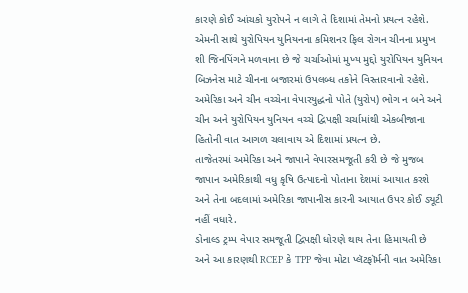કારણે કોઈ આંચકો યુરોપને ન લાગે તે દિશામાં તેમનો પ્રયત્ન રહેશે.
એમની સાથે યુરોપિયન યુનિયનના કમિશનર ફિલ રોગન ચીનના પ્રમુખ શી જિનપિંગને મળવાના છે જે ચર્ચાઓમાં મુખ્ય મુદ્દો યુરોપિયન યુનિયન બિઝનેસ માટે ચીનના બજારમાં ઉપલબ્ધ તકોને વિસ્તારવાનો રહેશે.
અમેરિકા અને ચીન વચ્ચેના વેપારયુદ્ધનો પોતે (યુરોપ) ભોગ ન બને અને ચીન અને યુરોપિયન યુનિયન વચ્ચે દ્વિપક્ષી ચર્ચામાંથી એકબીજાના હિતોની વાત આગળ ચલાવાય એ દિશામાં પ્રયત્ન છે.
તાજેતરમાં અમેરિકા અને જાપાને વેપારસમજૂતી કરી છે જે મુજબ જાપાન અમેરિકાથી વધુ કૃષિ ઉત્પાદનો પોતાના દેશમાં આયાત કરશે અને તેના બદલામાં અમેરિકા જાપાનીસ કારની આયાત ઉપર કોઈ ડ્યૂટી નહીં વધારે.
ડોનાલ્ડ ટ્રમ્પ વેપાર સમજૂતી દ્વિપક્ષી ધોરણે થાય તેના હિમાયતી છે અને આ કારણથી RCEP કે TPP જેવા મોટા પ્લૅટફૉર્મની વાત અમેરિકા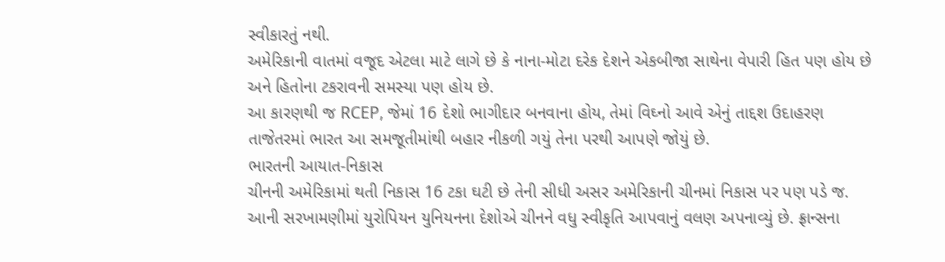સ્વીકારતું નથી.
અમેરિકાની વાતમાં વજૂદ એટલા માટે લાગે છે કે નાના-મોટા દરેક દેશને એકબીજા સાથેના વેપારી હિત પણ હોય છે અને હિતોના ટકરાવની સમસ્યા પણ હોય છે.
આ કારણથી જ RCEP, જેમાં 16 દેશો ભાગીદાર બનવાના હોય, તેમાં વિઘ્નો આવે એનું તાદ્દશ ઉદાહરણ તાજેતરમાં ભારત આ સમજૂતીમાંથી બહાર નીકળી ગયું તેના પરથી આપણે જોયું છે.
ભારતની આયાત-નિકાસ
ચીનની અમેરિકામાં થતી નિકાસ 16 ટકા ઘટી છે તેની સીધી અસર અમેરિકાની ચીનમાં નિકાસ પર પણ પડે જ.
આની સરખામણીમાં યુરોપિયન યુનિયનના દેશોએ ચીનને વધુ સ્વીકૃતિ આપવાનું વલણ અપનાવ્યું છે. ફ્રાન્સના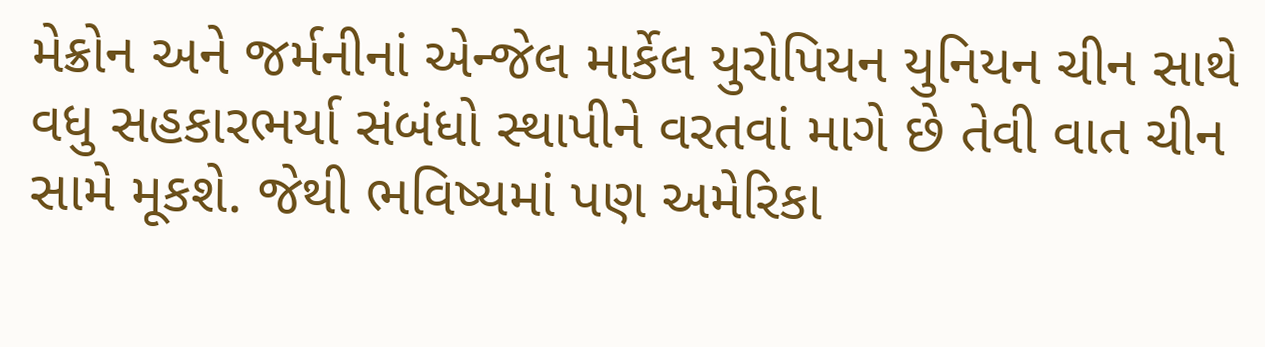મેક્રોન અને જર્મનીનાં એન્જેલ માર્કેલ યુરોપિયન યુનિયન ચીન સાથે વધુ સહકારભર્યા સંબંધો સ્થાપીને વરતવાં માગે છે તેવી વાત ચીન સામે મૂકશે. જેથી ભવિષ્યમાં પણ અમેરિકા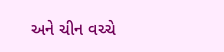અને ચીન વચ્ચે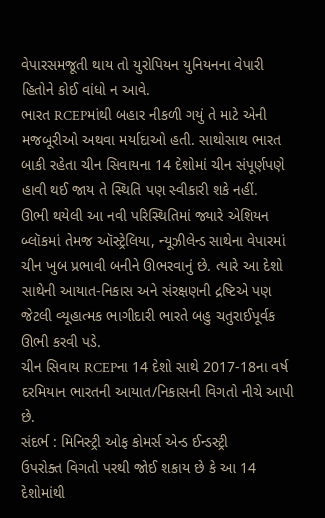વેપારસમજૂતી થાય તો યુરોપિયન યુનિયનના વેપારી હિતોને કોઈ વાંધો ન આવે.
ભારત RCEPમાંથી બહાર નીકળી ગયું તે માટે એની મજબૂરીઓ અથવા મર્યાદાઓ હતી. સાથોસાથ ભારત બાકી રહેતા ચીન સિવાયના 14 દેશોમાં ચીન સંપૂર્ણપણે હાવી થઈ જાય તે સ્થિતિ પણ સ્વીકારી શકે નહીં.
ઊભી થયેલી આ નવી પરિસ્થિતિમાં જ્યારે એશિયન બ્લૉકમાં તેમજ ઑસ્ટ્રેલિયા, ન્યૂઝીલેન્ડ સાથેના વેપારમાં ચીન ખુબ પ્રભાવી બનીને ઊભરવાનું છે. ત્યારે આ દેશો સાથેની આયાત-નિકાસ અને સંરક્ષણની દ્રષ્ટિએ પણ જેટલી વ્યૂહાત્મક ભાગીદારી ભારતે બહુ ચતુરાઈપૂર્વક ઊભી કરવી પડે.
ચીન સિવાય RCEPના 14 દેશો સાથે 2017-18ના વર્ષ દરમિયાન ભારતની આયાત/નિકાસની વિગતો નીચે આપી છે.
સંદર્ભ : મિનિસ્ટ્રી ઓફ કોમર્સ એન્ડ ઈન્ડસ્ટ્રી
ઉપરોક્ત વિગતો પરથી જોઈ શકાય છે કે આ 14 દેશોમાંથી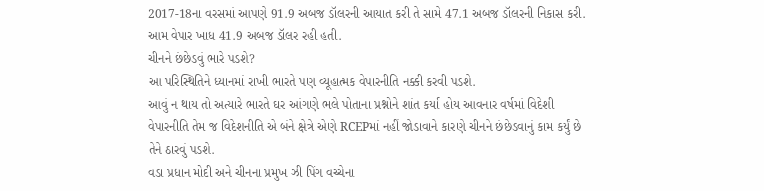2017-18ના વરસમાં આપણે 91.9 અબજ ડૉલરની આયાત કરી તે સામે 47.1 અબજ ડૉલરની નિકાસ કરી. આમ વેપાર ખાધ 41.9 અબજ ડૉલર રહી હતી.
ચીનને છંછેડવું ભારે પડશે?
આ પરિસ્થિતિને ધ્યાનમાં રાખી ભારતે પણ વ્યૂહાત્મક વેપારનીતિ નક્કી કરવી પડશે.
આવું ન થાય તો અત્યારે ભારતે ઘર આંગણે ભલે પોતાના પ્રશ્નોને શાંત કર્યા હોય આવનાર વર્ષમાં વિદેશી વેપારનીતિ તેમ જ વિદેશનીતિ એ બંને ક્ષેત્રે એણે RCEPમાં નહીં જોડાવાને કારણે ચીનને છંછેડવાનું કામ કર્યું છે તેને ઠારવું પડશે.
વડા પ્રધાન મોદી અને ચીનના પ્રમુખ ઝી પિંગ વચ્ચેના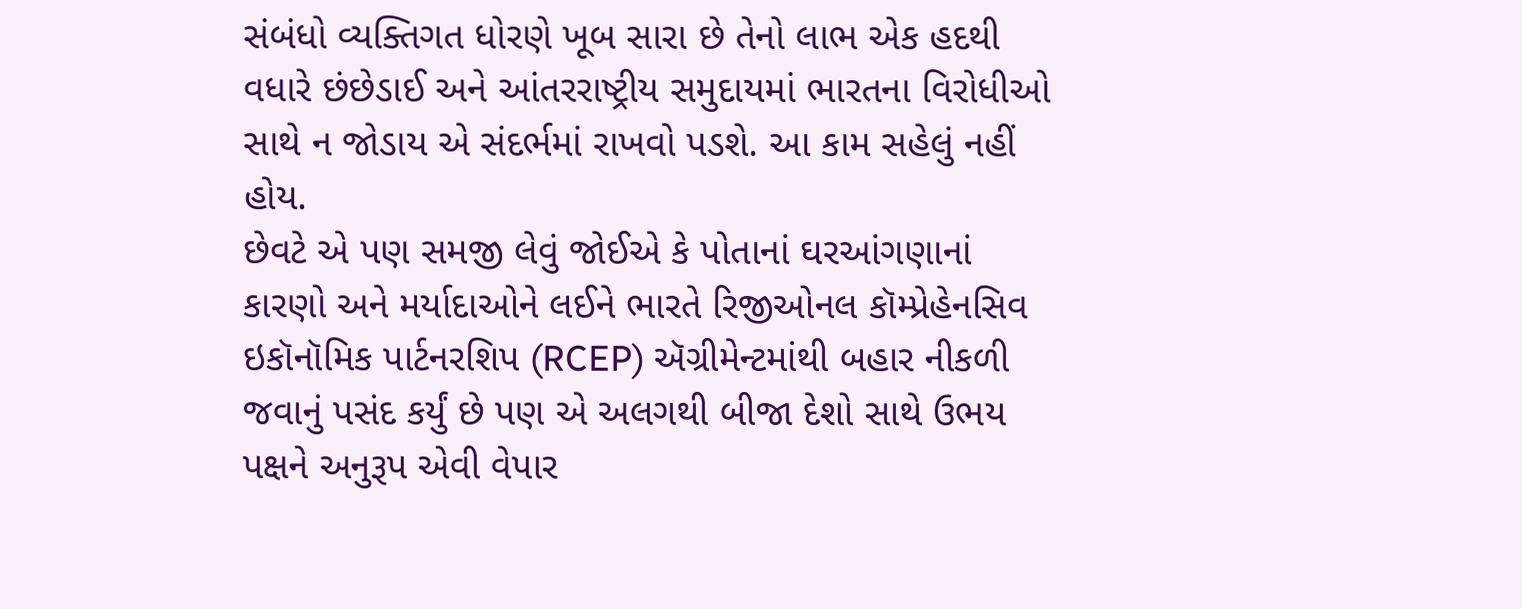સંબંધો વ્યક્તિગત ધોરણે ખૂબ સારા છે તેનો લાભ એક હદથી વધારે છંછેડાઈ અને આંતરરાષ્ટ્રીય સમુદાયમાં ભારતના વિરોધીઓ સાથે ન જોડાય એ સંદર્ભમાં રાખવો પડશે. આ કામ સહેલું નહીં હોય.
છેવટે એ પણ સમજી લેવું જોઈએ કે પોતાનાં ઘરઆંગણાનાં કારણો અને મર્યાદાઓને લઈને ભારતે રિજીઓનલ કૉમ્પ્રેહેનસિવ ઇકૉનૉમિક પાર્ટનરશિપ (RCEP) ઍગ્રીમેન્ટમાંથી બહાર નીકળી જવાનું પસંદ કર્યું છે પણ એ અલગથી બીજા દેશો સાથે ઉભય પક્ષને અનુરૂપ એવી વેપાર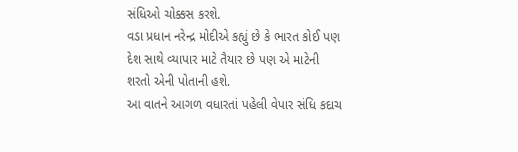સંધિઓ ચોક્કસ કરશે.
વડા પ્રધાન નરેન્દ્ર મોદીએ કહ્યું છે કે ભારત કોઈ પણ દેશ સાથે વ્યાપાર માટે તૈયાર છે પણ એ માટેની શરતો એની પોતાની હશે.
આ વાતને આગળ વધારતાં પહેલી વેપાર સંધિ કદાચ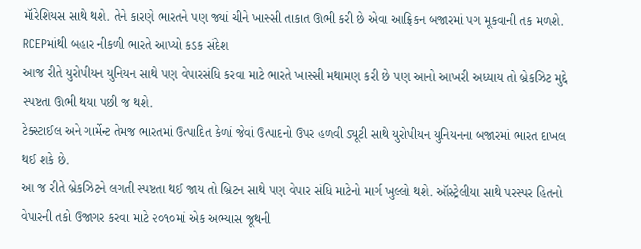મૉરેશિયસ સાથે થશે. તેને કારણે ભારતને પણ જ્યાં ચીને ખાસ્સી તાકાત ઊભી કરી છે એવા આફ્રિકન બજારમાં પગ મૂકવાની તક મળશે.
RCEPમાંથી બહાર નીકળી ભારતે આપ્યો કડક સંદેશ
આજ રીતે યુરોપીયન યુનિયન સાથે પણ વેપારસંધિ કરવા માટે ભારતે ખાસ્સી મથામણ કરી છે પણ આનો આખરી અધ્યાય તો બ્રેકઝિટ મુદ્દે સ્પષ્ટતા ઊભી થયા પછી જ થશે.
ટેક્સ્ટાઈલ અને ગાર્મેન્ટ તેમજ ભારતમાં ઉત્પાદિત કેળાં જેવાં ઉત્પાદનો ઉપર હળવી ડ્યૂટી સાથે યુરોપીયન યુનિયનના બજારમાં ભારત દાખલ થઈ શકે છે.
આ જ રીતે બ્રેકઝિટને લગતી સ્પષ્ટતા થઈ જાય તો બ્રિટન સાથે પણ વેપાર સંધિ માટેનો માર્ગ ખુલ્લો થશે. ઑસ્ટ્રેલીયા સાથે પરસ્પર હિતનો વેપારની તકો ઉજાગર કરવા માટે ૨૦૧૦માં એક અભ્યાસ જૂથની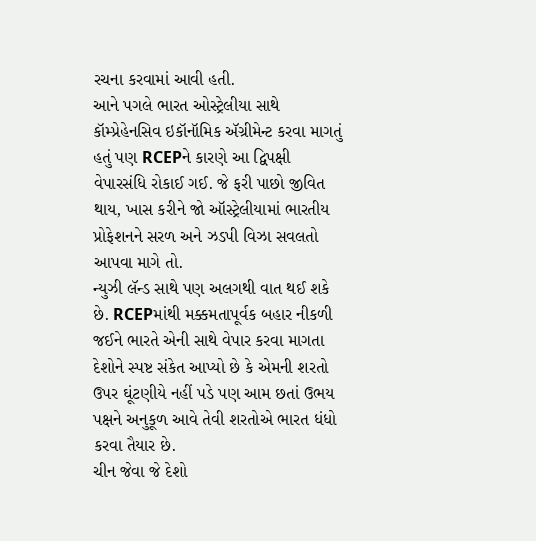રચના કરવામાં આવી હતી.
આને પગલે ભારત ઓસ્ટ્રેલીયા સાથે કૉમ્પ્રેહેનસિવ ઇકૉનૉમિક ઍગ્રીમેન્ટ કરવા માગતું હતું પણ RCEPને કારણે આ દ્વિપક્ષી વેપારસંધિ રોકાઈ ગઈ. જે ફરી પાછો જીવિત થાય, ખાસ કરીને જો ઑસ્ટ્રેલીયામાં ભારતીય પ્રોફેશનને સરળ અને ઝડપી વિઝા સવલતો આપવા માગે તો.
ન્યુઝી લૅન્ડ સાથે પણ અલગથી વાત થઈ શકે છે. RCEPમાંથી મક્કમતાપૂર્વક બહાર નીકળી જઈને ભારતે એની સાથે વેપાર કરવા માગતા દેશોને સ્પષ્ટ સંકેત આપ્યો છે કે એમની શરતો ઉપર ઘૂંટણીયે નહીં પડે પણ આમ છતાં ઉભય પક્ષને અનુકૂળ આવે તેવી શરતોએ ભારત ધંધો કરવા તૈયાર છે.
ચીન જેવા જે દેશો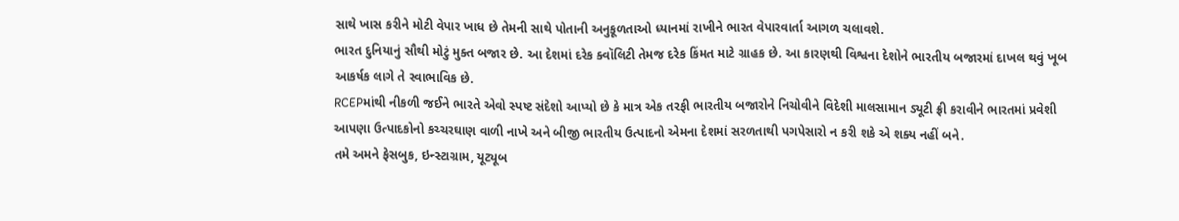સાથે ખાસ કરીને મોટી વેપાર ખાધ છે તેમની સાથે પોતાની અનુકૂળતાઓ ધ્યાનમાં રાખીને ભારત વેપારવાર્તા આગળ ચલાવશે.
ભારત દુનિયાનું સૌથી મોટું મુક્ત બજાર છે. આ દેશમાં દરેક ક્વૉલિટી તેમજ દરેક કિંમત માટે ગ્રાહક છે. આ કારણથી વિશ્વના દેશોને ભારતીય બજારમાં દાખલ થવું ખૂબ આકર્ષક લાગે તે સ્વાભાવિક છે.
RCEPમાંથી નીકળી જઈને ભારતે એવો સ્પષ્ટ સંદેશો આપ્યો છે કે માત્ર એક તરફી ભારતીય બજારોને નિચોવીને વિદેશી માલસામાન ડ્યૂટી ફ્રી કરાવીને ભારતમાં પ્રવેશી આપણા ઉત્પાદકોનો કચ્ચરઘાણ વાળી નાખે અને બીજી ભારતીય ઉત્પાદનો એમના દેશમાં સરળતાથી પગપેસારો ન કરી શકે એ શક્ય નહીં બને.
તમે અમને ફેસબુક, ઇન્સ્ટાગ્રામ, યૂટ્યૂબ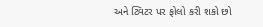અને ટ્વિટર પર ફોલો કરી શકો છો